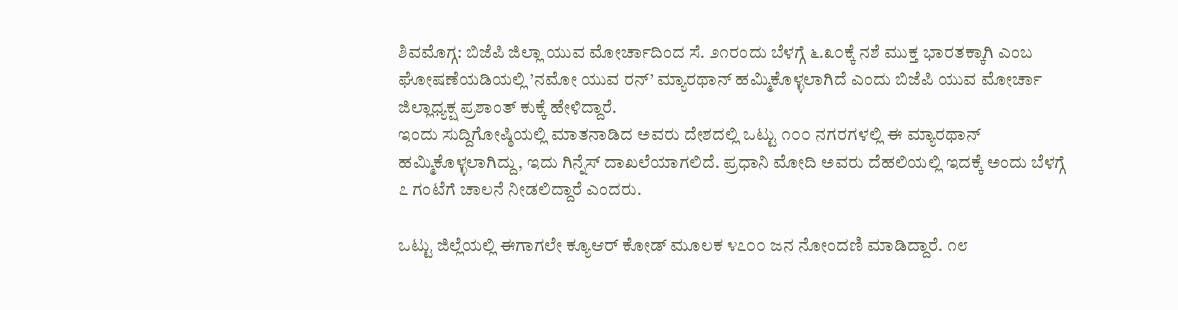ಶಿವಮೊಗ್ಗ: ಬಿಜೆಪಿ ಜಿಲ್ಲಾ ಯುವ ಮೋರ್ಚಾದಿಂದ ಸೆ. ೨೧ರಂದು ಬೆಳಗ್ಗೆ ೬.೩೦ಕ್ಕೆ ನಶೆ ಮುಕ್ತ ಭಾರತಕ್ಕಾಗಿ ಎಂಬ ಘೋಷಣೆಯಡಿಯಲ್ಲಿ ’ನಮೋ ಯುವ ರನ್’ ಮ್ಯಾರಥಾನ್ ಹಮ್ಮಿಕೊಳ್ಳಲಾಗಿದೆ ಎಂದು ಬಿಜೆಪಿ ಯುವ ಮೋರ್ಚಾ ಜಿಲ್ಲಾಧ್ಯಕ್ಷ ಪ್ರಶಾಂತ್ ಕುಕ್ಕೆ ಹೇಳಿದ್ದಾರೆ.
ಇಂದು ಸುದ್ದಿಗೋಷ್ಠಿಯಲ್ಲಿ ಮಾತನಾಡಿದ ಅವರು ದೇಶದಲ್ಲಿ ಒಟ್ಟು ೧೦೦ ನಗರಗಳಲ್ಲಿ ಈ ಮ್ಯಾರಥಾನ್ ಹಮ್ಮಿಕೊಳ್ಳಲಾಗಿದ್ದು, ಇದು ಗಿನ್ನೆಸ್ ದಾಖಲೆಯಾಗಲಿದೆ. ಪ್ರಧಾನಿ ಮೋದಿ ಅವರು ದೆಹಲಿಯಲ್ಲಿ ಇದಕ್ಕೆ ಅಂದು ಬೆಳಗ್ಗೆ ೭ ಗಂಟೆಗೆ ಚಾಲನೆ ನೀಡಲಿದ್ದಾರೆ ಎಂದರು.

ಒಟ್ಟು ಜಿಲ್ಲೆಯಲ್ಲಿ ಈಗಾಗಲೇ ಕ್ಯೂಆರ್ ಕೋಡ್ ಮೂಲಕ ೪೭೦೦ ಜನ ನೋಂದಣಿ ಮಾಡಿದ್ದಾರೆ. ೧೮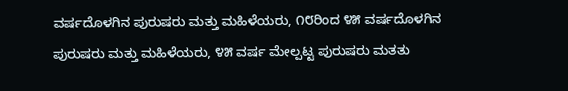ವರ್ಷದೊಳಗಿನ ಪುರುಷರು ಮತ್ತು ಮಹಿಳೆಯರು, ೧೮ರಿಂದ ೪೫ ವರ್ಷದೊಳಗಿನ ಪುರುಷರು ಮತ್ತು ಮಹಿಳೆಯರು, ೪೫ ವರ್ಷ ಮೇಲ್ಪಟ್ಟ ಪುರುಷರು ಮತತು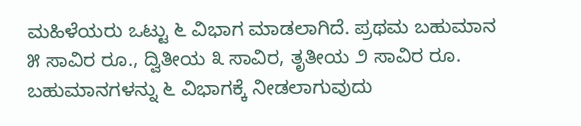ಮಹಿಳೆಯರು ಒಟ್ಟು ೬ ವಿಭಾಗ ಮಾಡಲಾಗಿದೆ. ಪ್ರಥಮ ಬಹುಮಾನ ೫ ಸಾವಿರ ರೂ., ದ್ವಿತೀಯ ೩ ಸಾವಿರ, ತೃತೀಯ ೨ ಸಾವಿರ ರೂ. ಬಹುಮಾನಗಳನ್ನು ೬ ವಿಭಾಗಕ್ಕೆ ನೀಡಲಾಗುವುದು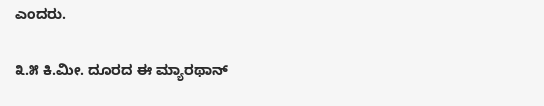ಎಂದರು.

೩.೫ ಕಿ.ಮೀ. ದೂರದ ಈ ಮ್ಯಾರಥಾನ್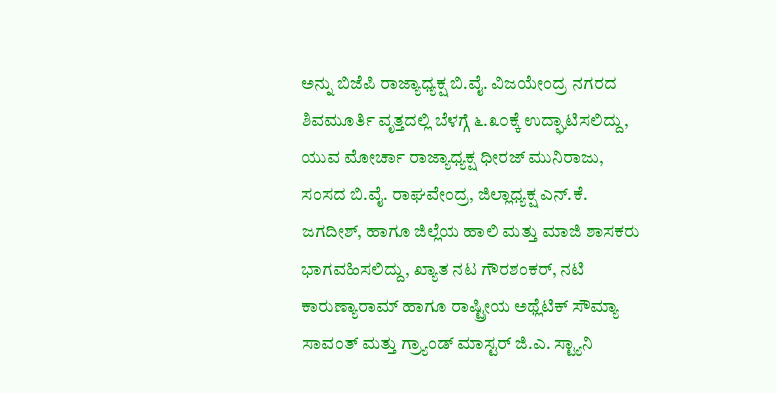ಅನ್ನು ಬಿಜೆಪಿ ರಾಜ್ಯಾಧ್ಯಕ್ಷ ಬಿ.ವೈ. ವಿಜಯೇಂದ್ರ ನಗರದ ಶಿವಮೂರ್ತಿ ವೃತ್ತದಲ್ಲಿ ಬೆಳಗ್ಗೆ ೬.೩೦ಕ್ಕೆ ಉದ್ಘಾಟಿಸಲಿದ್ದು, ಯುವ ಮೋರ್ಚಾ ರಾಜ್ಯಾಧ್ಯಕ್ಷ ಧೀರಜ್ ಮುನಿರಾಜು, ಸಂಸದ ಬಿ.ವೈ. ರಾಘವೇಂದ್ರ, ಜಿಲ್ಲಾಧ್ಯಕ್ಷ ಎನ್.ಕೆ. ಜಗದೀಶ್, ಹಾಗೂ ಜಿಲ್ಲೆಯ ಹಾಲಿ ಮತ್ತು ಮಾಜಿ ಶಾಸಕರು ಭಾಗವಹಿಸಲಿದ್ದು, ಖ್ಯಾತ ನಟ ಗೌರಶಂಕರ್, ನಟಿ ಕಾರುಣ್ಯಾರಾಮ್ ಹಾಗೂ ರಾಷ್ಟ್ರೀಯ ಅಥ್ಲೆಟಿಕ್ ಸೌಮ್ಯಾ ಸಾವಂತ್ ಮತ್ತು ಗ್ರ್ಯಾಂಡ್ ಮಾಸ್ಟರ್ ಜಿ.ಎ. ಸ್ಟ್ಯಾನಿ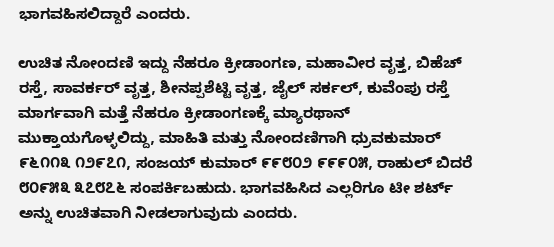ಭಾಗವಹಿಸಲಿದ್ದಾರೆ ಎಂದರು.

ಉಚಿತ ನೋಂದಣಿ ಇದ್ದು ನೆಹರೂ ಕ್ರೀಡಾಂಗಣ, ಮಹಾವೀರ ವೃತ್ತ, ಬಿಹೆಚ್ ರಸ್ತೆ, ಸಾವರ್ಕರ್ ವೃತ್ತ, ಶೀನಪ್ಪಶೆಟ್ಟಿ ವೃತ್ತ, ಜೈಲ್ ಸರ್ಕಲ್, ಕುವೆಂಪು ರಸ್ತೆ ಮಾರ್ಗವಾಗಿ ಮತ್ತೆ ನೆಹರೂ ಕ್ರೀಡಾಂಗಣಕ್ಕೆ ಮ್ಯಾರಥಾನ್ ಮುಕ್ತಾಯಗೊಳ್ಳಲಿದ್ದು, ಮಾಹಿತಿ ಮತ್ತು ನೋಂದಣಿಗಾಗಿ ಧ್ರುವಕುಮಾರ್ ೯೬೧೧೩ ೧೨೯೭೧, ಸಂಜಯ್ ಕುಮಾರ್ ೯೯೮೦೨ ೯೯೯೦೫, ರಾಹುಲ್ ಬಿದರೆ ೮೦೯೫೩ ೩೭೮೭೬ ಸಂಪರ್ಕಿಬಹುದು. ಭಾಗವಹಿಸಿದ ಎಲ್ಲರಿಗೂ ಟೀ ಶರ್ಟ್ ಅನ್ನು ಉಚಿತವಾಗಿ ನೀಡಲಾಗುವುದು ಎಂದರು.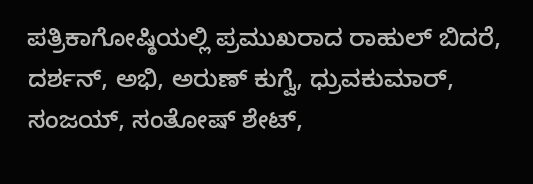ಪತ್ರಿಕಾಗೋಷ್ಠಿಯಲ್ಲಿ ಪ್ರಮುಖರಾದ ರಾಹುಲ್ ಬಿದರೆ, ದರ್ಶನ್, ಅಭಿ, ಅರುಣ್ ಕುಗ್ವೆ, ಧ್ರುವಕುಮಾರ್, ಸಂಜಯ್, ಸಂತೋಷ್ ಶೇಟ್,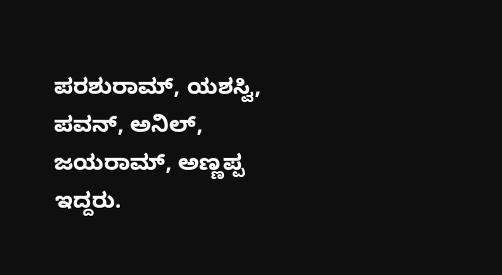ಪರಶುರಾಮ್, ಯಶಸ್ವಿ, ಪವನ್, ಅನಿಲ್, ಜಯರಾಮ್, ಅಣ್ಣಪ್ಪ ಇದ್ದರು.